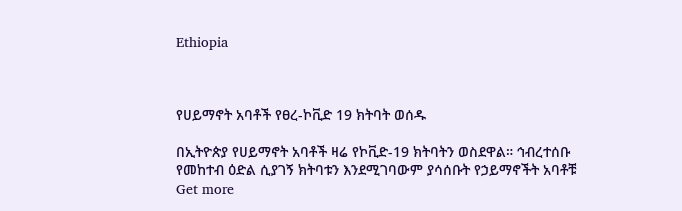Ethiopia



የሀይማኖት አባቶች የፀረ-ኮቪድ 19 ክትባት ወሰዱ

በኢትዮጵያ የሀይማኖት አባቶች ዛሬ የኮቪድ-19 ክትባትን ወስደዋል። ኅብረተሰቡ የመከተብ ዕድል ሲያገኝ ክትባቱን እንደሚገባውም ያሳሰቡት የኃይማኖችት አባቶቹ
Get more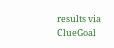results via ClueGoal